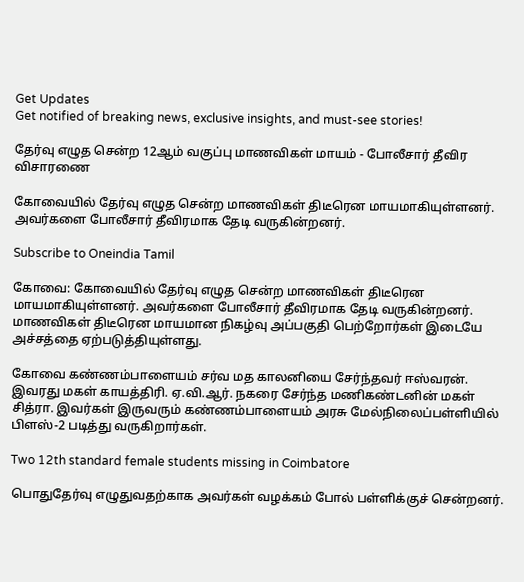Get Updates
Get notified of breaking news, exclusive insights, and must-see stories!

தேர்வு எழுத சென்ற 12ஆம் வகுப்பு மாணவிகள் மாயம் - போலீசார் தீவிர விசாரணை

கோவையில் தேர்வு எழுத சென்ற மாணவிகள் திடீரென மாயமாகியுள்ளனர். அவர்களை போலீசார் தீவிரமாக தேடி வருகின்றனர்.

Subscribe to Oneindia Tamil

கோவை: கோவையில் தேர்வு எழுத சென்ற மாணவிகள் திடீரென மாயமாகியுள்ளனர். அவர்களை போலீசார் தீவிரமாக தேடி வருகின்றனர். மாணவிகள் திடீரென மாயமான நிகழ்வு அப்பகுதி பெற்றோர்கள் இடையே அச்சத்தை ஏற்படுத்தியுள்ளது.

கோவை கண்ணம்பாளையம் சர்வ மத காலனியை சேர்ந்தவர் ஈஸ்வரன். இவரது மகள் காயத்திரி. ஏ.வி.ஆர். நகரை சேர்ந்த மணிகண்டனின் மகள் சித்ரா. இவர்கள் இருவரும் கண்ணம்பாளையம் அரசு மேல்நிலைப்பள்ளியில் பிளஸ்-2 படித்து வருகிறார்கள்.

Two 12th standard female students missing in Coimbatore

பொதுதேர்வு எழுதுவதற்காக அவர்கள் வழக்கம் போல் பள்ளிக்குச் சென்றனர்.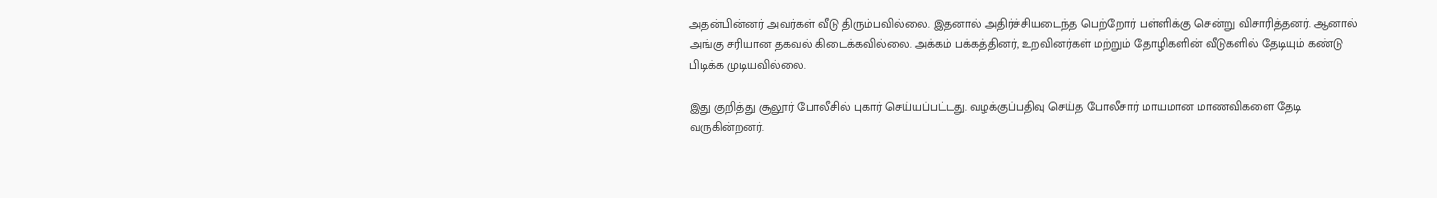அதன்பின்னர் அவர்கள் வீடு திரும்பவில்லை. இதனால் அதிர்ச்சியடைந்த பெற்றோர் பள்ளிக்கு சென்று விசாரித்தனர். ஆனால் அங்கு சரியான தகவல் கிடைக்கவில்லை. அக்கம் பக்கத்தினர், உறவினர்கள் மற்றும் தோழிகளின் வீடுகளில் தேடியும் கண்டு பிடிக்க முடியவில்லை.

இது குறித்து சூலூர் போலீசில் புகார் செய்யப்பட்டது. வழக்குப்பதிவு செய்த போலீசார் மாயமான மாணவிகளை தேடி வருகின்றனர்.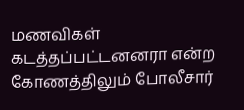மணவிகள் கடத்தப்பட்டனனரா என்ற கோணத்திலும் போலீசார்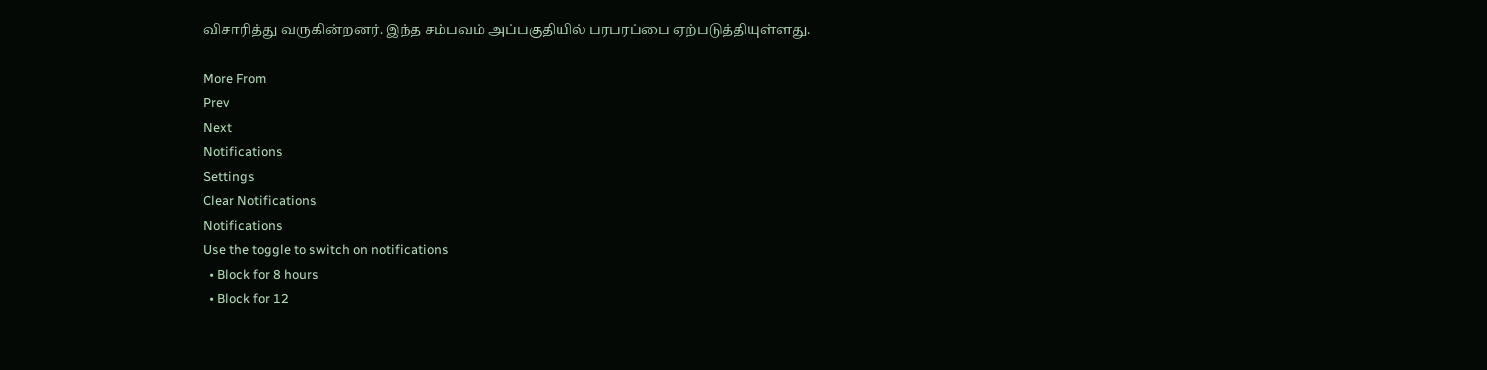விசாரித்து வருகின்றனர். இந்த சம்பவம் அப்பகுதியில் பரபரப்பை ஏற்படுத்தியுள்ளது.

More From
Prev
Next
Notifications
Settings
Clear Notifications
Notifications
Use the toggle to switch on notifications
  • Block for 8 hours
  • Block for 12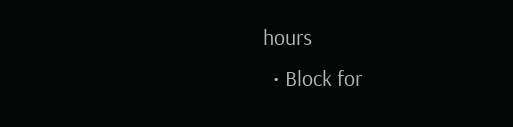hours
  • Block for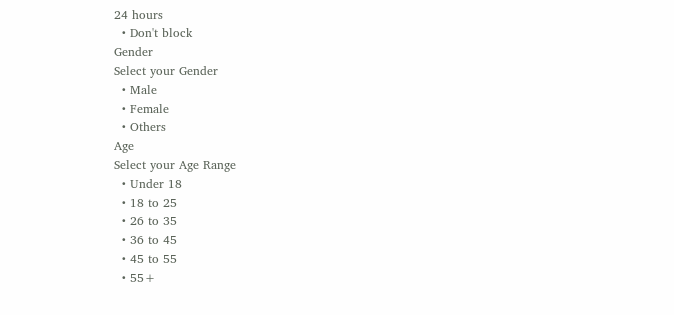24 hours
  • Don't block
Gender
Select your Gender
  • Male
  • Female
  • Others
Age
Select your Age Range
  • Under 18
  • 18 to 25
  • 26 to 35
  • 36 to 45
  • 45 to 55
  • 55+